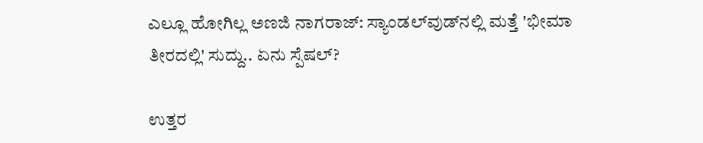ಎಲ್ಲೂ ಹೋಗಿಲ್ಲ ಅಣಜಿ ನಾಗರಾಜ್: ಸ್ಯಾಂಡಲ್‌ವುಡ್‌ನಲ್ಲಿ ಮತ್ತೆ 'ಭೀಮಾ ತೀರದಲ್ಲಿ' ಸುದ್ದು.. ಏನು ಸ್ಪೆಷಲ್?

ಉತ್ತರ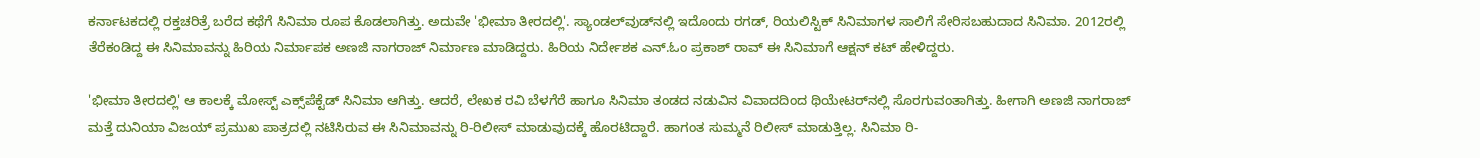ಕರ್ನಾಟಕದಲ್ಲಿ ರಕ್ತಚರಿತ್ರೆ ಬರೆದ ಕಥೆಗೆ ಸಿನಿಮಾ ರೂಪ ಕೊಡಲಾಗಿತ್ತು. ಅದುವೇ 'ಭೀಮಾ ತೀರದಲ್ಲಿ'. ಸ್ಯಾಂಡಲ್‌ವುಡ್‌ನಲ್ಲಿ ಇದೊಂದು ರಗಡ್, ರಿಯಲಿಸ್ಟಿಕ್ ಸಿನಿಮಾಗಳ ಸಾಲಿಗೆ ಸೇರಿಸಬಹುದಾದ ಸಿನಿಮಾ. 2012ರಲ್ಲಿ ತೆರೆಕಂಡಿದ್ದ ಈ ಸಿನಿಮಾವನ್ನು ಹಿರಿಯ ನಿರ್ಮಾಪಕ ಅಣಜಿ ನಾಗರಾಜ್ ನಿರ್ಮಾಣ ಮಾಡಿದ್ದರು. ಹಿರಿಯ ನಿರ್ದೇಶಕ ಎನ್.ಓಂ ಪ್ರಕಾಶ್ ರಾವ್ ಈ ಸಿನಿಮಾಗೆ ಆಕ್ಷನ್ ಕಟ್ ಹೇಳಿದ್ದರು.

'ಭೀಮಾ ತೀರದಲ್ಲಿ' ಆ ಕಾಲಕ್ಕೆ ಮೋಸ್ಟ್‌ ಎಕ್ಸ್‌ಪೆಕ್ಟೆಡ್ ಸಿನಿಮಾ ಆಗಿತ್ತು. ಆದರೆ, ಲೇಖಕ ರವಿ ಬೆಳಗೆರೆ ಹಾಗೂ ಸಿನಿಮಾ ತಂಡದ ನಡುವಿನ ವಿವಾದದಿಂದ ಥಿಯೇಟರ್‌ನಲ್ಲಿ ಸೊರಗುವಂತಾಗಿತ್ತು. ಹೀಗಾಗಿ ಅಣಜಿ ನಾಗರಾಜ್ ಮತ್ತೆ ದುನಿಯಾ ವಿಜಯ್ ಪ್ರಮುಖ ಪಾತ್ರದಲ್ಲಿ ನಟಿಸಿರುವ ಈ ಸಿನಿಮಾವನ್ನು ರಿ-ರಿಲೀಸ್ ಮಾಡುವುದಕ್ಕೆ ಹೊರಟಿದ್ದಾರೆ. ಹಾಗಂತ ಸುಮ್ಮನೆ ರಿಲೀಸ್ ಮಾಡುತ್ತಿಲ್ಲ. ಸಿನಿಮಾ ರಿ-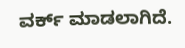ವರ್ಕ್ ಮಾಡಲಾಗಿದೆ.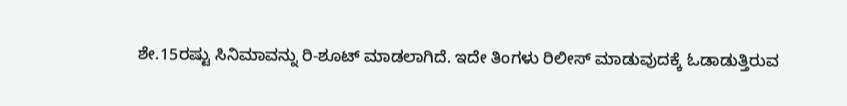ಶೇ.15ರಷ್ಟು ಸಿನಿಮಾವನ್ನು ರಿ-ಶೂಟ್ ಮಾಡಲಾಗಿದೆ. ಇದೇ ತಿಂಗಳು ರಿಲೀಸ್ ಮಾಡುವುದಕ್ಕೆ ಓಡಾಡುತ್ತಿರುವ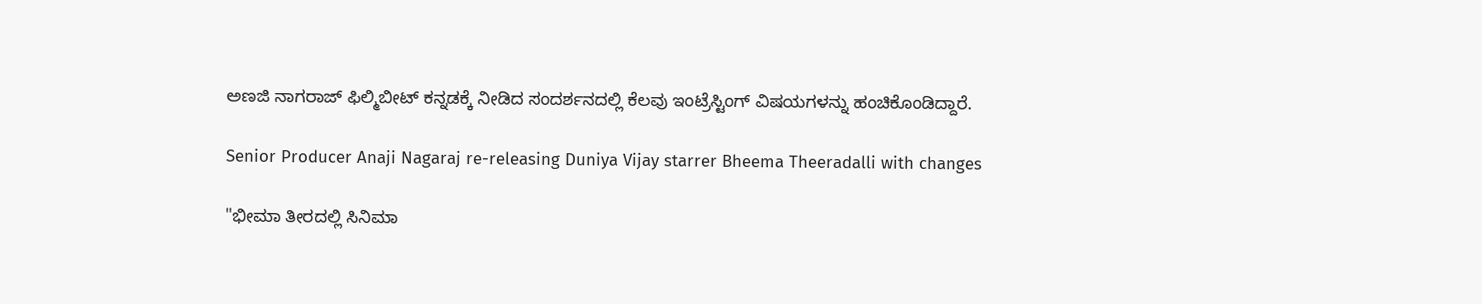ಅಣಜಿ ನಾಗರಾಜ್ ಫಿಲ್ಮಿಬೀಟ್‌ ಕನ್ನಡಕ್ಕೆ ನೀಡಿದ ಸಂದರ್ಶನದಲ್ಲಿ ಕೆಲವು ಇಂಟ್ರೆಸ್ಟಿಂಗ್ ವಿಷಯಗಳನ್ನು ಹಂಚಿಕೊಂಡಿದ್ದಾರೆ.

Senior Producer Anaji Nagaraj re-releasing Duniya Vijay starrer Bheema Theeradalli with changes

"ಭೀಮಾ ತೀರದಲ್ಲಿ ಸಿನಿಮಾ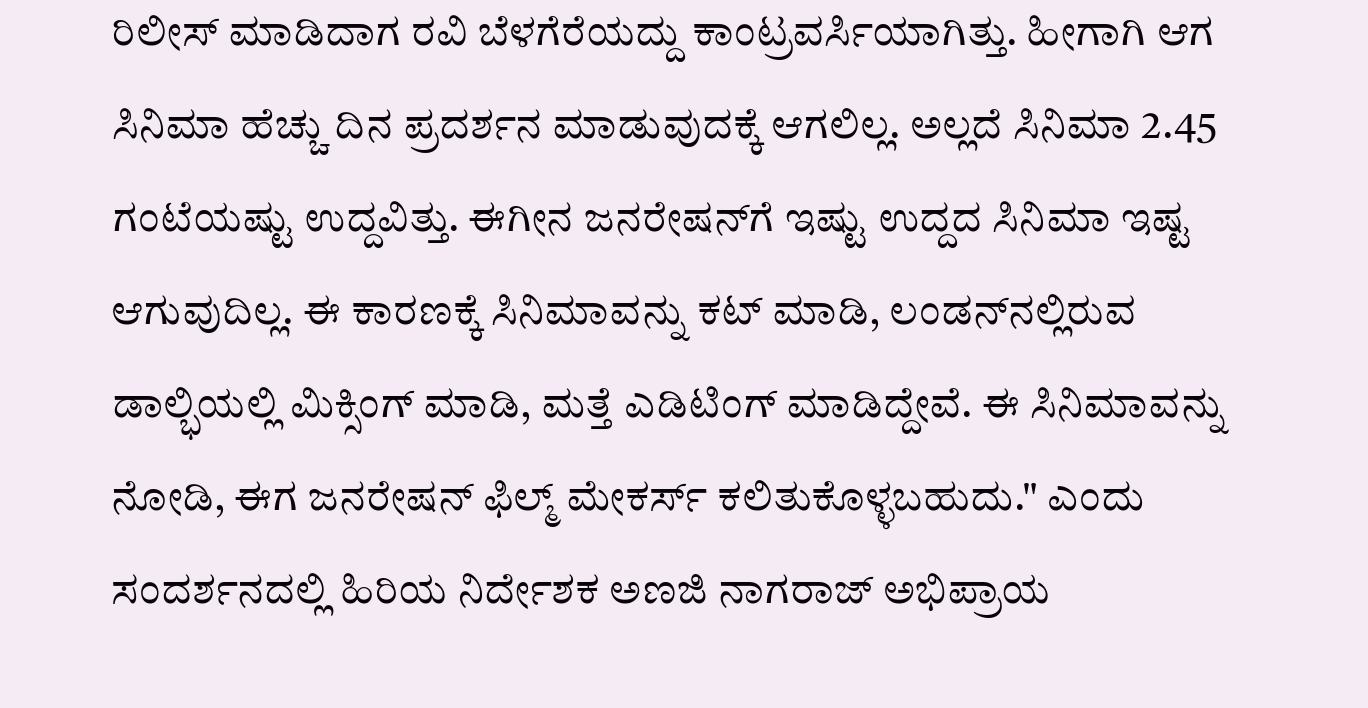ರಿಲೀಸ್ ಮಾಡಿದಾಗ ರವಿ ಬೆಳಗೆರೆಯದ್ದು ಕಾಂಟ್ರವರ್ಸಿಯಾಗಿತ್ತು. ಹೀಗಾಗಿ ಆಗ ಸಿನಿಮಾ ಹೆಚ್ಚು ದಿನ ಪ್ರದರ್ಶನ ಮಾಡುವುದಕ್ಕೆ ಆಗಲಿಲ್ಲ. ಅಲ್ಲದೆ ಸಿನಿಮಾ 2.45 ಗಂಟೆಯಷ್ಟು ಉದ್ದವಿತ್ತು. ಈಗೀನ ಜನರೇಷನ್‌ಗೆ ಇಷ್ಟು ಉದ್ದದ ಸಿನಿಮಾ ಇಷ್ಟ ಆಗುವುದಿಲ್ಲ. ಈ ಕಾರಣಕ್ಕೆ ಸಿನಿಮಾವನ್ನು ಕಟ್ ಮಾಡಿ, ಲಂಡನ್‌ನಲ್ಲಿರುವ ಡಾಲ್ಭಿಯಲ್ಲಿ ಮಿಕ್ಸಿಂಗ್ ಮಾಡಿ, ಮತ್ತೆ ಎಡಿಟಿಂಗ್ ಮಾಡಿದ್ದೇವೆ. ಈ ಸಿನಿಮಾವನ್ನು ನೋಡಿ, ಈಗ ಜನರೇಷನ್ ಫಿಲ್ಮ್ ಮೇಕರ್ಸ್ ಕಲಿತುಕೊಳ್ಳಬಹುದು." ಎಂದು ಸಂದರ್ಶನದಲ್ಲಿ ಹಿರಿಯ ನಿರ್ದೇಶಕ ಅಣಜಿ ನಾಗರಾಜ್ ಅಭಿಪ್ರಾಯ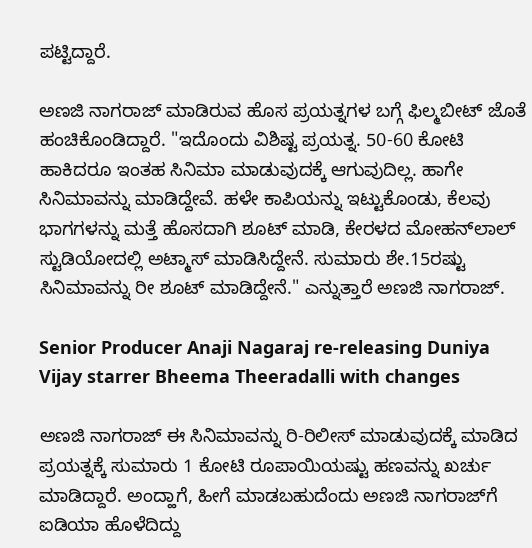ಪಟ್ಟಿದ್ದಾರೆ.

ಅಣಜಿ ನಾಗರಾಜ್ ಮಾಡಿರುವ ಹೊಸ ಪ್ರಯತ್ನಗಳ ಬಗ್ಗೆ ಫಿಲ್ಮಬೀಟ್ ಜೊತೆ ಹಂಚಿಕೊಂಡಿದ್ದಾರೆ. "ಇದೊಂದು ವಿಶಿಷ್ಟ ಪ್ರಯತ್ನ. 50-60 ಕೋಟಿ ಹಾಕಿದರೂ ಇಂತಹ ಸಿನಿಮಾ ಮಾಡುವುದಕ್ಕೆ ಆಗುವುದಿಲ್ಲ. ಹಾಗೇ ಸಿನಿಮಾವನ್ನು ಮಾಡಿದ್ದೇವೆ. ಹಳೇ ಕಾಪಿಯನ್ನು ಇಟ್ಟುಕೊಂಡು, ಕೆಲವು ಭಾಗಗಳನ್ನು ಮತ್ತೆ ಹೊಸದಾಗಿ ಶೂಟ್ ಮಾಡಿ, ಕೇರಳದ ಮೋಹನ್‌ಲಾಲ್ ಸ್ಟುಡಿಯೋದಲ್ಲಿ ಅಟ್ಮಾಸ್ ಮಾಡಿಸಿದ್ದೇನೆ. ಸುಮಾರು ಶೇ.15ರಷ್ಟು ಸಿನಿಮಾವನ್ನು ರೀ ಶೂಟ್ ಮಾಡಿದ್ದೇನೆ." ಎನ್ನುತ್ತಾರೆ ಅಣಜಿ ನಾಗರಾಜ್.

Senior Producer Anaji Nagaraj re-releasing Duniya Vijay starrer Bheema Theeradalli with changes

ಅಣಜಿ ನಾಗರಾಜ್ ಈ ಸಿನಿಮಾವನ್ನು ರಿ-ರಿಲೀಸ್ ಮಾಡುವುದಕ್ಕೆ ಮಾಡಿದ ಪ್ರಯತ್ನಕ್ಕೆ ಸುಮಾರು 1 ಕೋಟಿ ರೂಪಾಯಿಯಷ್ಟು ಹಣವನ್ನು ಖರ್ಚು ಮಾಡಿದ್ದಾರೆ. ಅಂದ್ಹಾಗೆ, ಹೀಗೆ ಮಾಡಬಹುದೆಂದು ಅಣಜಿ ನಾಗರಾಜ್‌ಗೆ ಐಡಿಯಾ ಹೊಳೆದಿದ್ದು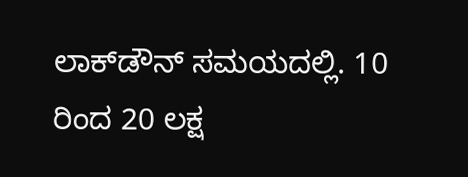ಲಾಕ್‌ಡೌನ್ ಸಮಯದಲ್ಲಿ. 10 ರಿಂದ 20 ಲಕ್ಷ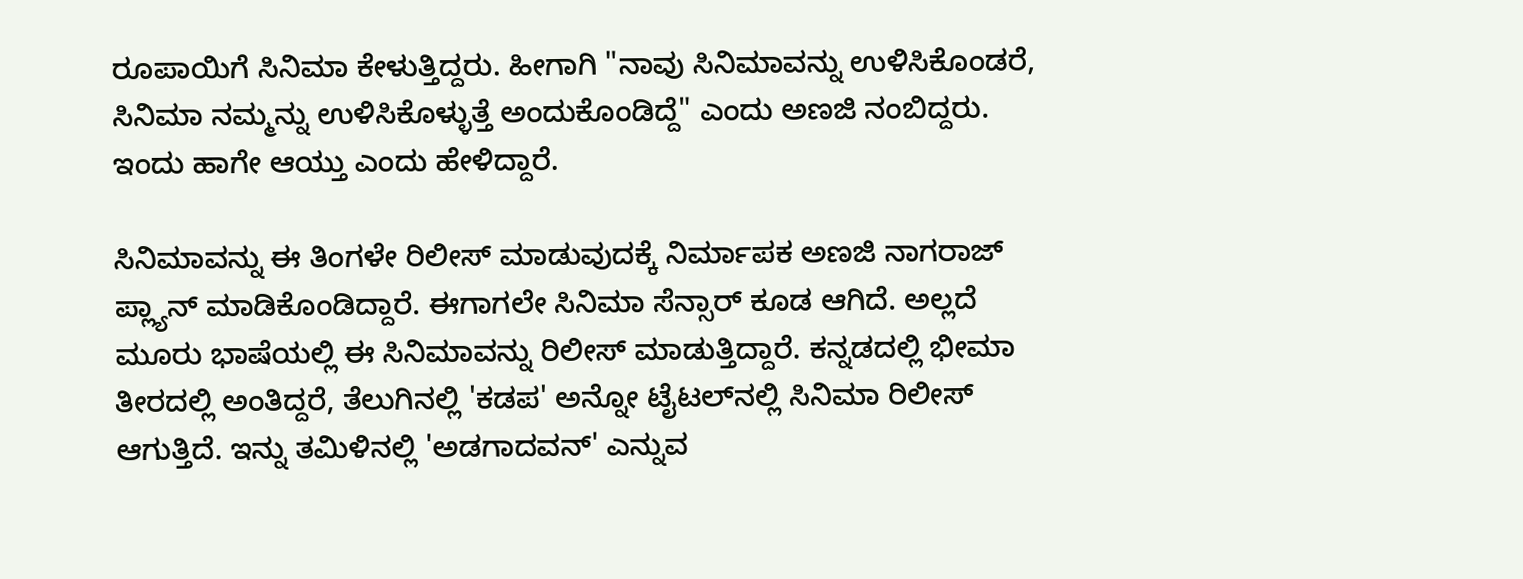ರೂಪಾಯಿಗೆ ಸಿನಿಮಾ ಕೇಳುತ್ತಿದ್ದರು. ಹೀಗಾಗಿ "ನಾವು ಸಿನಿಮಾವನ್ನು ಉಳಿಸಿಕೊಂಡರೆ, ಸಿನಿಮಾ ನಮ್ಮನ್ನು ಉಳಿಸಿಕೊಳ್ಳುತ್ತೆ ಅಂದುಕೊಂಡಿದ್ದೆ" ಎಂದು ಅಣಜಿ ನಂಬಿದ್ದರು. ಇಂದು ಹಾಗೇ ಆಯ್ತು ಎಂದು ಹೇಳಿದ್ದಾರೆ.

ಸಿನಿಮಾವನ್ನು ಈ ತಿಂಗಳೇ ರಿಲೀಸ್ ಮಾಡುವುದಕ್ಕೆ ನಿರ್ಮಾಪಕ ಅಣಜಿ ನಾಗರಾಜ್ ಪ್ಲ್ಯಾನ್ ಮಾಡಿಕೊಂಡಿದ್ದಾರೆ. ಈಗಾಗಲೇ ಸಿನಿಮಾ ಸೆನ್ಸಾರ್ ಕೂಡ ಆಗಿದೆ. ಅಲ್ಲದೆ ಮೂರು ಭಾಷೆಯಲ್ಲಿ ಈ ಸಿನಿಮಾವನ್ನು ರಿಲೀಸ್ ಮಾಡುತ್ತಿದ್ದಾರೆ. ಕನ್ನಡದಲ್ಲಿ ಭೀಮಾ ತೀರದಲ್ಲಿ ಅಂತಿದ್ದರೆ, ತೆಲುಗಿನಲ್ಲಿ 'ಕಡಪ' ಅನ್ನೋ ಟೈಟಲ್‌ನಲ್ಲಿ ಸಿನಿಮಾ ರಿಲೀಸ್ ಆಗುತ್ತಿದೆ. ಇನ್ನು ತಮಿಳಿನಲ್ಲಿ 'ಅಡಗಾದವನ್' ಎನ್ನುವ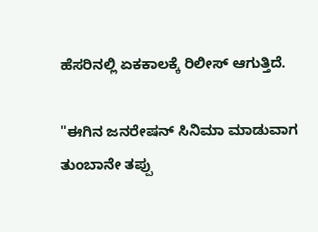ಹೆಸರಿನಲ್ಲಿ ಏಕಕಾಲಕ್ಕೆ ರಿಲೀಸ್ ಆಗುತ್ತಿದೆ.

"ಈಗಿನ ಜನರೇಷನ್‌ ಸಿನಿಮಾ ಮಾಡುವಾಗ ತುಂಬಾನೇ ತಪ್ಪು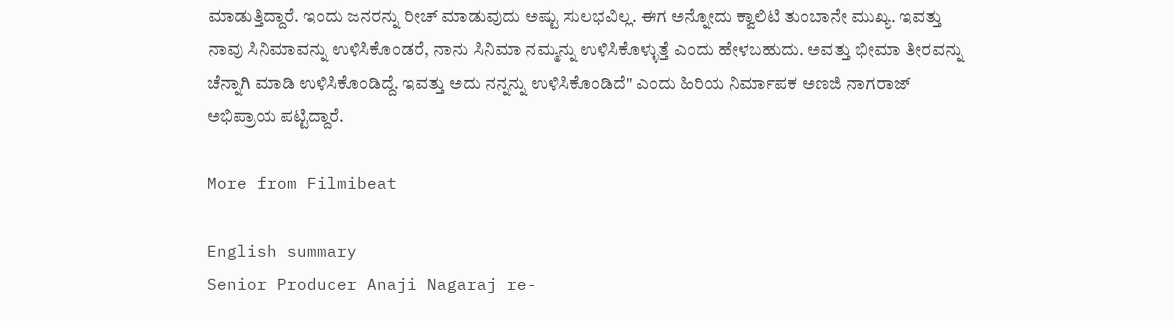ಮಾಡುತ್ತಿದ್ದಾರೆ. ಇಂದು ಜನರನ್ನು ರೀಚ್ ಮಾಡುವುದು ಅಷ್ಟು ಸುಲಭವಿಲ್ಲ. ಈಗ ಅನ್ನೋದು ಕ್ವಾಲಿಟಿ ತುಂಬಾನೇ ಮುಖ್ಯ. ಇವತ್ತು ನಾವು ಸಿನಿಮಾವನ್ನು ಉಳಿಸಿಕೊಂಡರೆ, ನಾನು ಸಿನಿಮಾ ನಮ್ಮನ್ನು ಉಳಿಸಿಕೊಳ್ಳುತ್ತೆ ಎಂದು ಹೇಳಬಹುದು. ಅವತ್ತು ಭೀಮಾ ತೀರವನ್ನು ಚೆನ್ನಾಗಿ ಮಾಡಿ ಉಳಿಸಿಕೊಂಡಿದ್ದೆ. ಇವತ್ತು ಅದು ನನ್ನನ್ನು ಉಳಿಸಿಕೊಂಡಿದೆ" ಎಂದು ಹಿರಿಯ ನಿರ್ಮಾಪಕ ಅಣಜಿ ನಾಗರಾಜ್ ಅಭಿಪ್ರಾಯ ಪಟ್ಟಿದ್ದಾರೆ.

More from Filmibeat

English summary
Senior Producer Anaji Nagaraj re-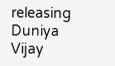releasing Duniya Vijay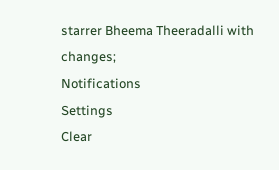starrer Bheema Theeradalli with changes;
Notifications
Settings
Clear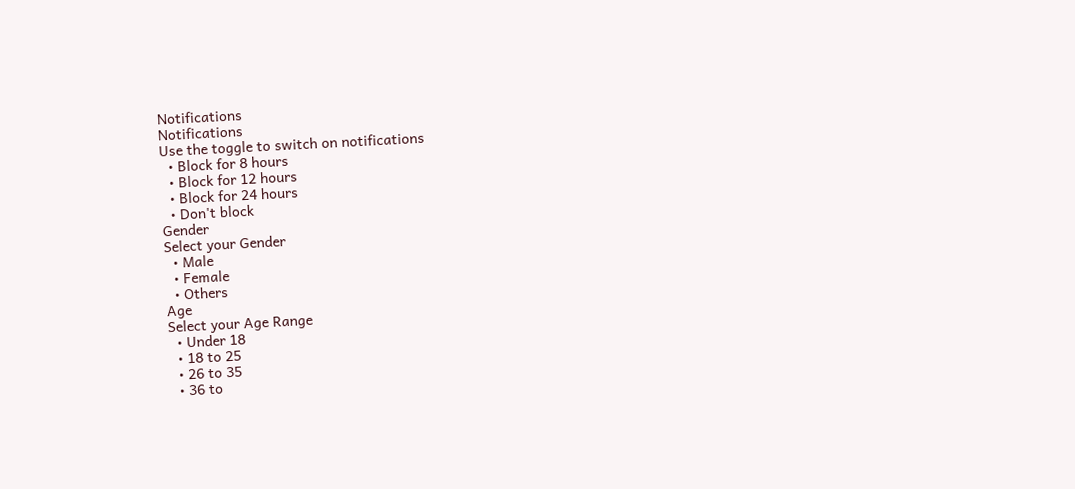Notifications
Notifications
Use the toggle to switch on notifications
  • Block for 8 hours
  • Block for 12 hours
  • Block for 24 hours
  • Don't block
Gender
Select your Gender
  • Male
  • Female
  • Others
Age
Select your Age Range
  • Under 18
  • 18 to 25
  • 26 to 35
  • 36 to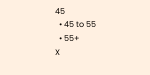45
  • 45 to 55
  • 55+
X